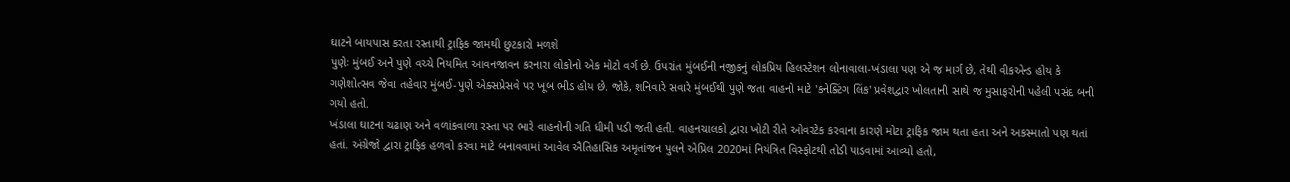ઘાટને બાયપાસ કરતા રસ્તાથી ટ્રાફિક જામથી છુટકારો મળશે
પુણેઃ મુંબઈ અને પુણે વચ્ચે નિયમિત આવનજાવન કરનારા લોકોનો એક મોટો વર્ગ છે. ઉપરાંત મુંબઈની નજીકનું લોકપ્રિય હિલસ્ટેશન લોનાવાલા-ખંડાલા પણ એ જ માર્ગ છે, તેથી વીકએન્ડ હોય કે ગણેશોત્સવ જેવા તહેવાર મુંબઈ-પુણે એક્સપ્રેસવે પર ખૂબ ભીડ હોય છે. જોકે, શનિવારે સવારે મુંબઈથી પુણે જતા વાહનો માટે 'કનેક્ટિંગ લિંક' પ્રવેશદ્વાર ખોલતાની સાથે જ મુસાફરોની પહેલી પસંદ બની ગયો હતો.
ખંડાલા ઘાટના ચઢાણ અને વળાંકવાળા રસ્તા પર ભારે વાહનોની ગતિ ધીમી પડી જતી હતી. વાહનચાલકો દ્વારા ખોટી રીતે ઓવરટેક કરવાના કારણે મોટા ટ્રાફિક જામ થતા હતા અને અકસ્માતો પણ થતાં હતાં. અંગ્રેજો દ્વારા ટ્રાફિક હળવો કરવા માટે બનાવવામાં આવેલ ઐતિહાસિક અમૃતાંજન પુલને એપ્રિલ 2020માં નિયંત્રિત વિસ્ફોટથી તોડી પાડવામાં આવ્યો હતો,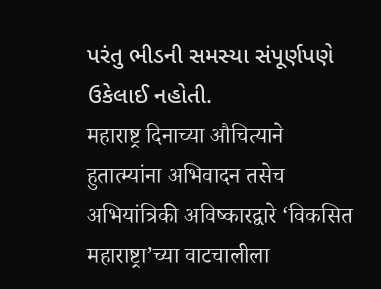પરંતુ ભીડની સમસ્યા સંપૂર્ણપણે ઉકેલાઈ નહોતી.
महाराष्ट्र दिनाच्या औचित्याने हुतात्म्यांना अभिवादन तसेच अभियांत्रिकी अविष्कारद्वारे ‘विकसित महाराष्ट्रा’च्या वाटचालीला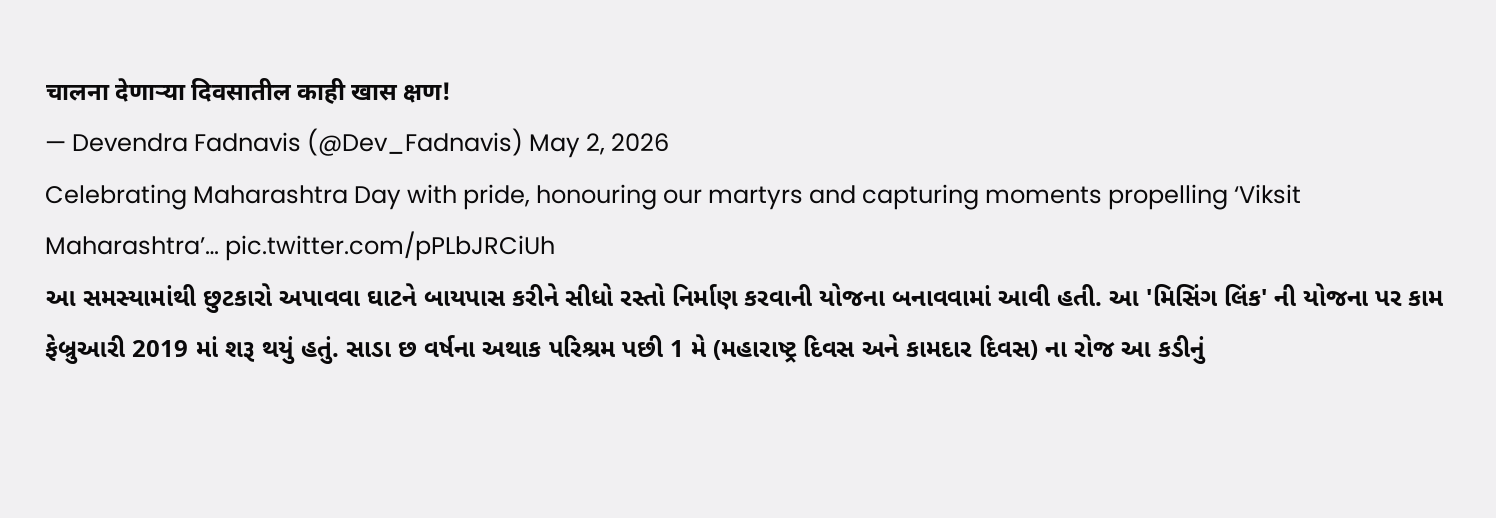चालना देणाऱ्या दिवसातील काही खास क्षण!
— Devendra Fadnavis (@Dev_Fadnavis) May 2, 2026
Celebrating Maharashtra Day with pride, honouring our martyrs and capturing moments propelling ‘Viksit Maharashtra’… pic.twitter.com/pPLbJRCiUh
આ સમસ્યામાંથી છુટકારો અપાવવા ઘાટને બાયપાસ કરીને સીધો રસ્તો નિર્માણ કરવાની યોજના બનાવવામાં આવી હતી. આ 'મિસિંગ લિંક' ની યોજના પર કામ ફેબ્રુઆરી 2019 માં શરૂ થયું હતું. સાડા છ વર્ષના અથાક પરિશ્રમ પછી 1 મે (મહારાષ્ટ્ર દિવસ અને કામદાર દિવસ) ના રોજ આ કડીનું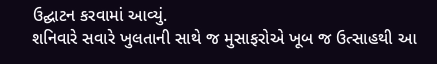ઉદ્ઘાટન કરવામાં આવ્યું.
શનિવારે સવારે ખુલતાની સાથે જ મુસાફરોએ ખૂબ જ ઉત્સાહથી આ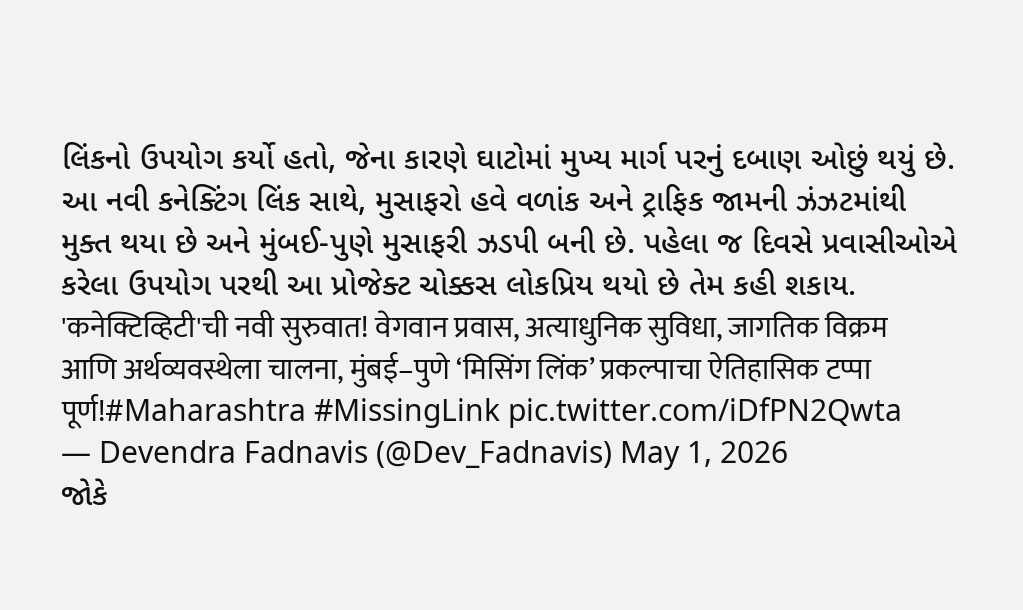લિંકનો ઉપયોગ કર્યો હતો, જેના કારણે ઘાટોમાં મુખ્ય માર્ગ પરનું દબાણ ઓછું થયું છે. આ નવી કનેક્ટિંગ લિંક સાથે, મુસાફરો હવે વળાંક અને ટ્રાફિક જામની ઝંઝટમાંથી મુક્ત થયા છે અને મુંબઈ-પુણે મુસાફરી ઝડપી બની છે. પહેલા જ દિવસે પ્રવાસીઓએ કરેલા ઉપયોગ પરથી આ પ્રોજેક્ટ ચોક્કસ લોકપ્રિય થયો છે તેમ કહી શકાય.
'कनेक्टिव्हिटी'ची नवी सुरुवात! वेगवान प्रवास, अत्याधुनिक सुविधा, जागतिक विक्रम आणि अर्थव्यवस्थेला चालना, मुंबई–पुणे ‘मिसिंग लिंक’ प्रकल्पाचा ऐतिहासिक टप्पा पूर्ण!#Maharashtra #MissingLink pic.twitter.com/iDfPN2Qwta
— Devendra Fadnavis (@Dev_Fadnavis) May 1, 2026
જોકે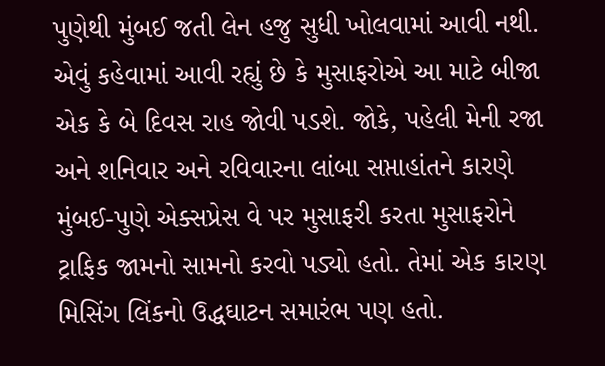પુણેથી મુંબઈ જતી લેન હજુ સુધી ખોલવામાં આવી નથી. એવું કહેવામાં આવી રહ્યું છે કે મુસાફરોએ આ માટે બીજા એક કે બે દિવસ રાહ જોવી પડશે. જોકે, પહેલી મેની રજા અને શનિવાર અને રવિવારના લાંબા સપ્તાહાંતને કારણે મુંબઈ-પુણે એક્સપ્રેસ વે પર મુસાફરી કરતા મુસાફરોને ટ્રાફિક જામનો સામનો કરવો પડ્યો હતો. તેમાં એક કારણ મિસિંગ લિંકનો ઉદ્ધઘાટન સમારંભ પણ હતો.